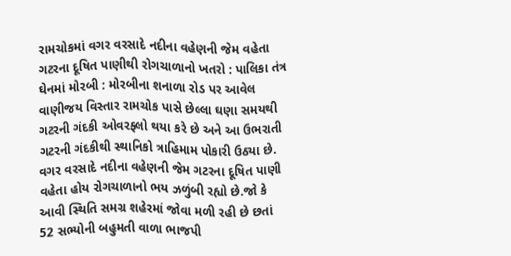રામચોકમાં વગર વરસાદે નદીના વહેણની જેમ વહેતા ગટરના દૂષિત પાણીથી રોગચાળાનો ખતરો : પાલિકા તંત્ર ઘેનમાં મોરબી : મોરબીના શનાળા રોડ પર આવેલ વાણીજય વિસ્તાર રામચોક પાસે છેલ્લા ઘણા સમયથી ગટરની ગંદકી ઓવરફ્લો થયા કરે છે અને આ ઉભરાતી ગટરની ગંદકીથી સ્થાનિકો ત્રાહિમામ પોકારી ઉઠ્યા છે. વગર વરસાદે નદીના વહેણની જેમ ગટરના દૂષિત પાણી વહેતા હોય રોગચાળાનો ભય ઝળુંબી રહ્યો છે.જો કે આવી સ્થિતિ સમગ્ર શહેરમાં જોવા મળી રહી છે છતાં 52 સભ્યોની બહુમતી વાળા ભાજપી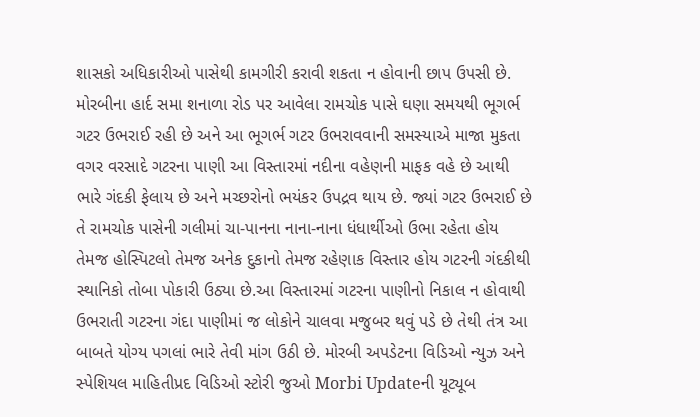શાસકો અધિકારીઓ પાસેથી કામગીરી કરાવી શકતા ન હોવાની છાપ ઉપસી છે. મોરબીના હાર્દ સમા શનાળા રોડ પર આવેલા રામચોક પાસે ઘણા સમયથી ભૂગર્ભ ગટર ઉભરાઈ રહી છે અને આ ભૂગર્ભ ગટર ઉભરાવવાની સમસ્યાએ માજા મુકતા વગર વરસાદે ગટરના પાણી આ વિસ્તારમાં નદીના વહેણની માફક વહે છે આથી ભારે ગંદકી ફેલાય છે અને મચ્છરોનો ભયંકર ઉપદ્રવ થાય છે. જ્યાં ગટર ઉભરાઈ છે તે રામચોક પાસેની ગલીમાં ચા-પાનના નાના-નાના ધંધાર્થીઓ ઉભા રહેતા હોય તેમજ હોસ્પિટલો તેમજ અનેક દુકાનો તેમજ રહેણાક વિસ્તાર હોય ગટરની ગંદકીથી સ્થાનિકો તોબા પોકારી ઉઠ્યા છે.આ વિસ્તારમાં ગટરના પાણીનો નિકાલ ન હોવાથી ઉભરાતી ગટરના ગંદા પાણીમાં જ લોકોને ચાલવા મજુબર થવું પડે છે તેથી તંત્ર આ બાબતે યોગ્ય પગલાં ભારે તેવી માંગ ઉઠી છે. મોરબી અપડેટના વિડિઓ ન્યુઝ અને સ્પેશિયલ માહિતીપ્રદ વિડિઓ સ્ટોરી જુઓ Morbi Updateની યૂટ્યૂબ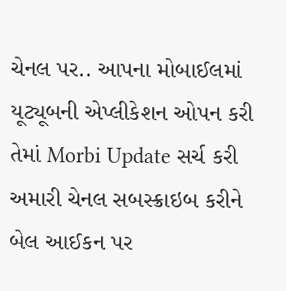ચેનલ પર.. આપના મોબાઈલમાં યૂટ્યૂબની એપ્લીકેશન ઓપન કરી તેમાં Morbi Update સર્ચ કરી અમારી ચેનલ સબસ્ક્રાઇબ કરીને બેલ આઈકન પર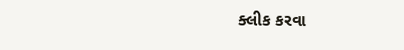ક્લીક કરવા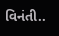વિનંતી..